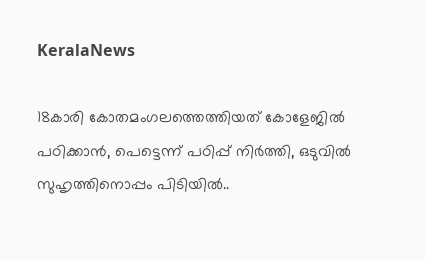KeralaNews

18കാരി കോതമംഗലത്തെത്തിയത് കോളേജിൽ പഠിക്കാൻ, പെട്ടെന്ന് പഠിപ്പ് നിര്‍ത്തി, ഒടുവിൽ സുഹൃത്തിനൊപ്പം പിടിയിൽ..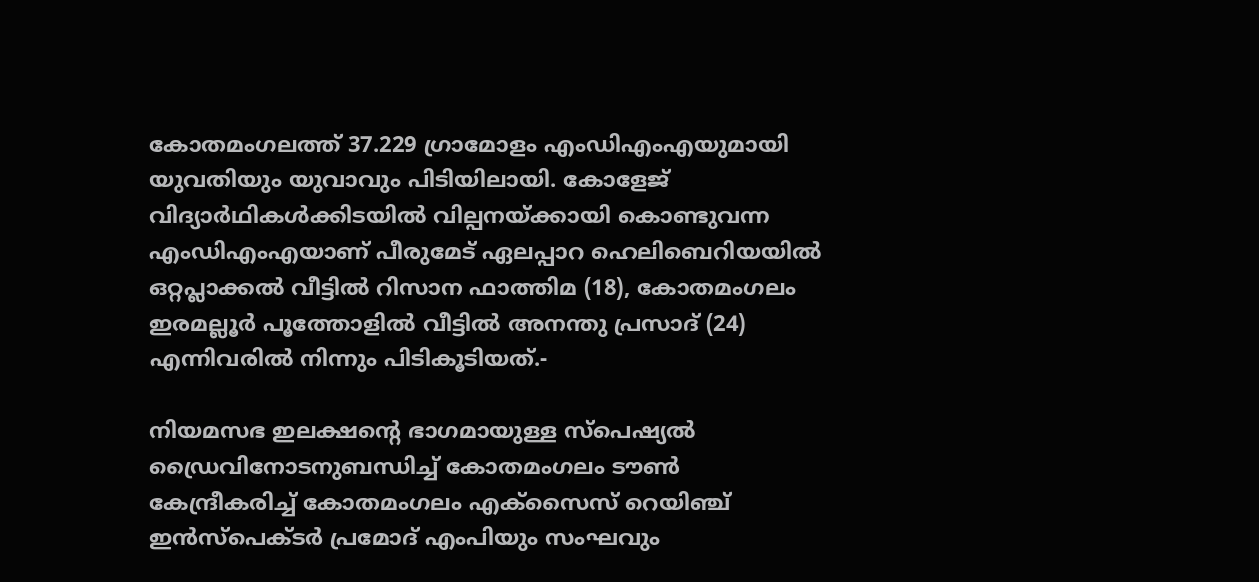കോതമംഗലത്ത് 37.229 ഗ്രാമോളം എംഡിഎംഎയുമായി യുവതിയും യുവാവും പിടിയിലായി. കോളേജ് വിദ്യാർഥികൾക്കിടയിൽ വില്പനയ്ക്കായി കൊണ്ടുവന്ന എംഡിഎംഎയാണ് പീരുമേട് ഏലപ്പാറ ഹെലിബെറിയയിൽ ഒറ്റപ്ലാക്കൽ വീട്ടിൽ റിസാന ഫാത്തിമ (18), കോതമംഗലം ഇരമല്ലൂർ പൂത്തോളിൽ വീട്ടിൽ അനന്തു പ്രസാദ്‌ (24) എന്നിവരിൽ നിന്നും പിടികൂടിയത്.-

നിയമസഭ ഇലക്ഷന്റെ ഭാഗമായുള്ള സ്പെഷ്യൽ ഡ്രൈവിനോടനുബന്ധിച്ച് കോതമംഗലം ടൗൺ കേന്ദ്രീകരിച്ച് കോതമംഗലം എക്സൈസ് റെയിഞ്ച് ഇൻസ്പെക്ടർ പ്രമോദ് എംപിയും സംഘവും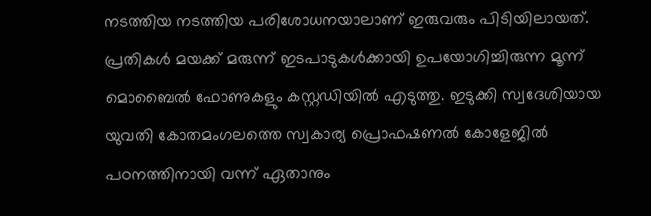നടത്തിയ നടത്തിയ പരിശോധനയാലാണ് ഇരുവരും പിടിയിലായത്. പ്രതികൾ മയക്ക് മരുന്ന് ഇടപാടുകൾക്കായി ഉപയോഗിച്ചിരുന്ന മൂന്ന് മൊബൈൽ ഫോണുകളും കസ്റ്റഡിയിൽ എടുത്തു. ഇടുക്കി സ്വദേശിയായ യുവതി കോതമംഗലത്തെ സ്വകാര്യ പ്രൊഫഷണൽ കോളേജിൽ പഠനത്തിനായി വന്ന് ഏതാനും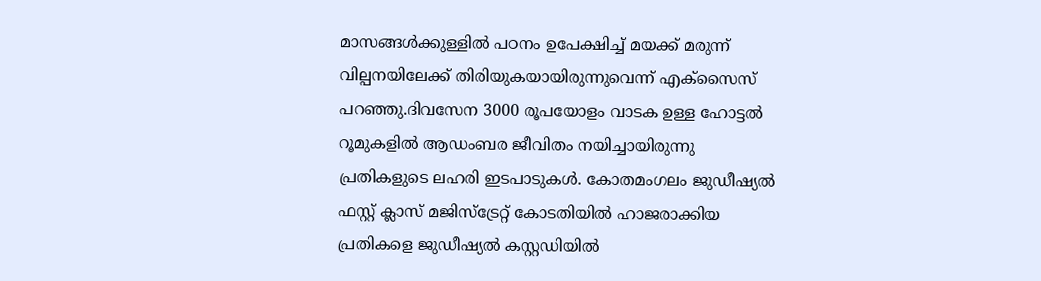മാസങ്ങൾക്കുള്ളിൽ പഠനം ഉപേക്ഷിച്ച് മയക്ക് മരുന്ന് വില്പനയിലേക്ക് തിരിയുകയായിരുന്നുവെന്ന് എക്സൈസ് പറഞ്ഞു.ദിവസേന 3000 രൂപയോളം വാടക ഉള്ള ഹോട്ടൽ റൂമുകളിൽ ആഡംബര ജീവിതം നയിച്ചായിരുന്നു പ്രതികളുടെ ലഹരി ഇടപാടുകൾ. കോതമംഗലം ജുഡീഷ്യൽ ഫസ്റ്റ് ക്ലാസ് മജിസ്ട്രേറ്റ് കോടതിയിൽ ഹാജരാക്കിയ പ്രതികളെ ജുഡീഷ്യൽ കസ്റ്റഡിയിൽ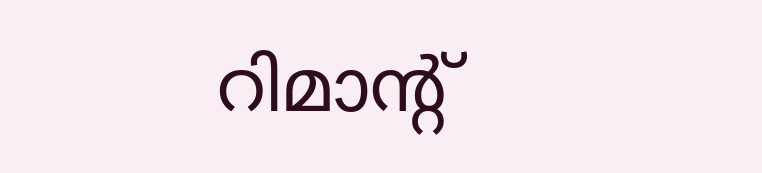റിമാൻ്റ്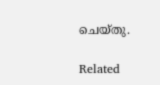ചെയ്തു.

Related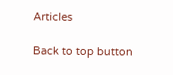Articles

Back to top button